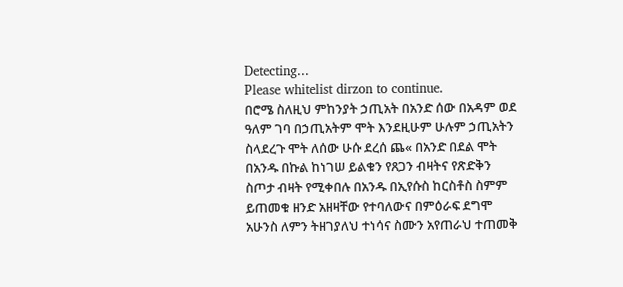Detecting...
Please whitelist dirzon to continue.
በሮሜ ስለዚህ ምከንያት ኃጢአት በአንድ ሰው በአዳም ወደ ዓለም ገባ በኃጢአትም ሞት እንደዚሁም ሁሉም ኃጢአትን ስላደረጉ ሞት ለሰው ሁሱ ደረሰ ጨ« በአንድ በደል ሞት በአንዱ በኩል ከነገሠ ይልቁን የጸጋን ብዛትና የጽድቅን ስጦታ ብዛት የሚቀበሉ በአንዱ በኢየሱስ ከርስቶስ ስምም ይጠመቁ ዘንድ አዘዛቸው የተባለውና በምዕራፍ ደግሞ አሁንስ ለምን ትዘገያለህ ተነሳና ስሙን አየጠራህ ተጠመቅ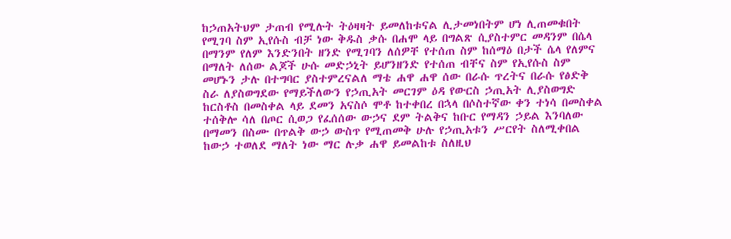ከኃጠአትህም ታጠብ የሚሉት ትዕዛዛት ይመለከቱናል ሊታመነበትም ሆነ ሊጠመቁበት የሚገባ ስም ኢየሱስ ብቻ ነው ቅዱስ ቃሱ በሐሞ ላይ በግልጽ ሲያስተምር መዳንም በሴላ በማንም የለም እንድንበት ዘንድ የሚገባን ለሰዎቸ የተሰጠ ስም ከሰማዕ በታች ሴላ የለምና በማለት ለሰው ልጆች ሁሱ መድኃኒት ይሆንዘንድ የተሰጠ ብቸና ስም የኢየሱስ ስም መሆኑን ታሉ በተግባር ያስተምረናልለ ማቴ ሐዋ ሐዋ ሰው በራሱ ጥረትና በራሱ የፅድቅ ስራ ለያስወግደው የማይችለውን የኃጢአት መርገም ዕዳ የውርስ ኃጢአት ሊያስወግድ ከርስቶስ በመስቀል ላይ ደመን አናስሶ ሞቶ ከተቀበረ በኋላ በሶስተኛው ቀን ተነሳ በመስቀል ተሰቅሎ ሳለ በጦር ሲወጋ የፈሰሰው ውኃና ደም ትልቅና ከቡር የማዳን ኃይል እንባለው በማመን በስሙ በጥልቅ ውኃ ውስጥ የሚጠመቅ ሁሉ የኃጢአቱን ሥርየት ስለሚቀበል ከውኃ ተወለደ ማለት ነው ማር ሉቃ ሐዋ ይመልከቱ ስለዚህ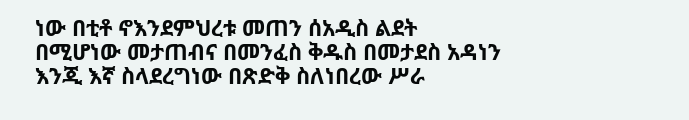ነው በቲቶ ኖእንደምህረቱ መጠን ሰአዲስ ልደት በሚሆነው መታጠብና በመንፈስ ቅዱስ በመታደስ አዳነን እንጂ እኛ ስላደረግነው በጽድቅ ስለነበረው ሥራ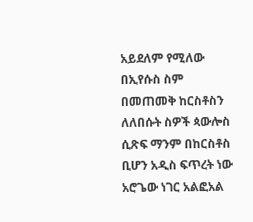አይደለም የሚለው በኢየሱስ ስም በመጠመቅ ከርስቶስን ለለበሱት ስዎች ጳውሎስ ሲጽፍ ማንም በከርስቶስ ቢሆን አዲስ ፍጥረት ነው አሮጌው ነገር አልፎአል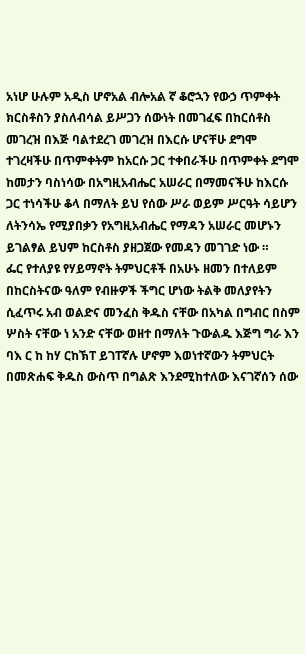አነሆ ሁሉም አዲስ ሆኖአል ብሎአል ኛ ቆሮኋን የውኃ ጥምቀት ክርስቶስን ያስለብሳል ይሥጋን ሰውነት በመገፈፍ በከርሰቶስ መገረዝ በእጅ ባልተደረገ መገረዝ በእርሱ ሆናቸሁ ደግሞ ተገረዛችሁ በጥምቀትም ከአርሱ ጋር ተቀበራችሁ በጥምቀት ደግሞ ከመታን ባስነሳው በአግዚአብሔር አሠራር በማመናችሁ ከእርሱ ጋር ተነሳችሁ ቆላ በማለት ይህ የሰው ሥራ ወይም ሥርዓት ሳይሆን ለትንሳኤ የሚያበቃን የአግዚአብሔር የማዳን አሠራር መሆኑን ይገልፃል ይህም ከርስቶስ ያዘጋጀው የመዳን መገገድ ነው ።
ፌር የተለያዩ የሃይማኖት ትምህርቶች በአሁኑ ዘመን በተለይም በከርስትናው ዓለም የብዙዎች ችግር ሆነው ትልቅ መለያየትን ሲፈጥሩ አብ ወልድና መንፈስ ቅዱስ ናቸው በአካል በግብር በስም ሦስት ናቸው ነ አንድ ናቸው ወዘተ በማለት ጉውልዱ እጅግ ግራ እን ባእ ር ከ ከሃ ርከኽፐ ይገፐኛሉ ሆኖም እወነተኛውን ትምህርት በመጽሐፍ ቅዱስ ውስጥ በግልጽ እንደሚከተለው እናገኛሰን ሰው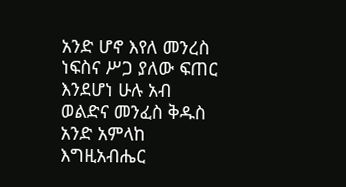አንድ ሆኖ እየለ መንረስ ነፍስና ሥጋ ያለው ፍጠር እንደሆነ ሁሉ አብ ወልድና መንፈስ ቅዱስ አንድ አምላከ እግዚአብሔር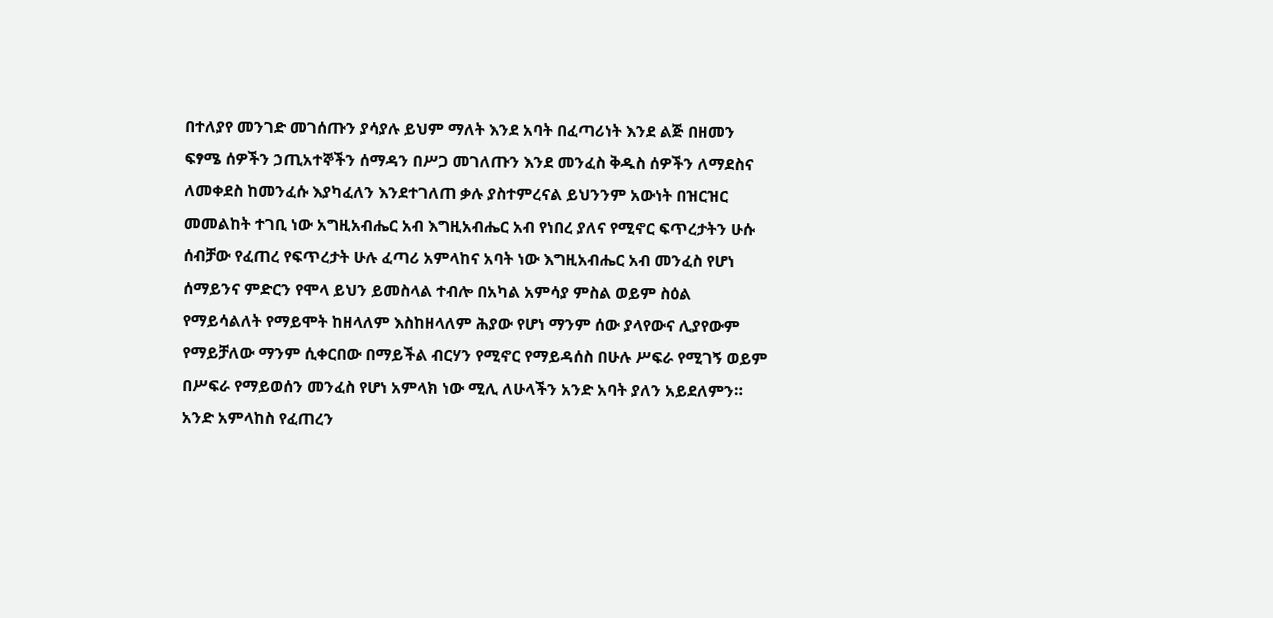በተለያየ መንገድ መገሰጡን ያሳያሉ ይህም ማለት እንደ አባት በፈጣሪነት እንደ ልጅ በዘመን ፍፃሜ ሰዎችን ኃጢአተኞችን ሰማዳን በሥጋ መገለጡን እንደ መንፈስ ቅዱስ ሰዎችን ለማደስና ለመቀደስ ከመንፈሱ እያካፈለን እንደተገለጠ ቃሉ ያስተምረናል ይህንንም አውነት በዝርዝር መመልከት ተገቢ ነው አግዚአብሔር አብ እግዚአብሔር አብ የነበረ ያለና የሚኖር ፍጥረታትን ሁሱ ሰብቻው የፈጠረ የፍጥረታት ሁሉ ፈጣሪ አምላከና አባት ነው እግዚአብሔር አብ መንፈስ የሆነ ሰማይንና ምድርን የሞላ ይህን ይመስላል ተብሎ በአካል አምሳያ ምስል ወይም ስዕል የማይሳልለት የማይሞት ከዘላለም እስከዘላለም ሕያው የሆነ ማንም ሰው ያላየውና ሊያየውም የማይቻለው ማንም ሲቀርበው በማይችል ብርሃን የሚኖር የማይዳሰስ በሁሉ ሥፍራ የሚገኝ ወይም በሥፍራ የማይወሰን መንፈስ የሆነ አምላክ ነው ሚሊ ለሁላችን አንድ አባት ያለን አይደለምን። አንድ አምላከስ የፈጠረን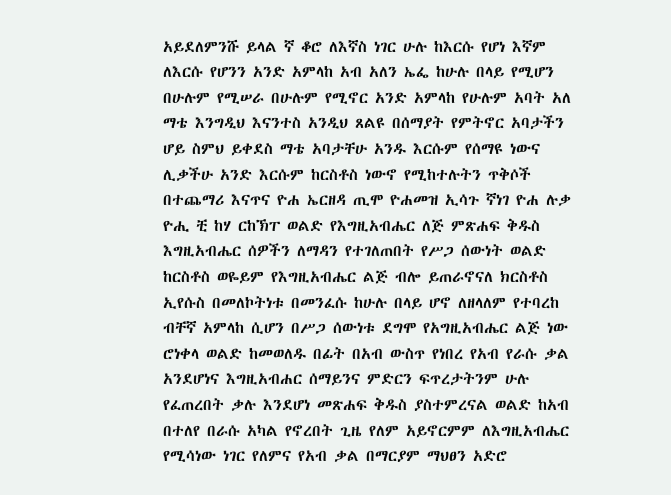አይደለምንሹ ይላል ኛ ቆሮ ለእኛስ ነገር ሁሉ ከእርሱ የሆነ እኛም ለእርሱ የሆንን አንድ አምላከ አብ አለን ኤፌ ከሁሉ በላይ የሚሆን በሁሉም የሚሠራ በሁሉም የሚኖር አንድ አምላከ የሁሉም አባት አለ ማቴ እንግዲህ እናንተስ አንዲህ ጸልዩ በሰማያት የምትኖር አባታችን ሆይ ስምህ ይቀደስ ማቴ አባታቸሁ አንዱ እርሱም የሰማዩ ነውና ሊቃችሁ አንድ እርሱም ከርስቶስ ነውኖ የሚከተሉትን ጥቅሶች በተጨማሪ እናጥና ዮሐ ኤርዘዳ ጢሞ ዮሐመዝ ኢሳጉ ኛነገ ዮሐ ሉቃ ዮሒ ቺ ከሃ ርከኽፐ ወልድ የእግዚአብሔር ለጅ ምጽሐፍ ቅዱስ እግዚአብሔር ሰዎችን ለማዳን የተገለጠበት የሥጋ ሰውነት ወልድ ከርስቶስ ወዬይም የእግዚአብሔር ልጅ ብሎ ይጠራኖናለ ክርስቶስ ኢየሱስ በመለኮትነቱ በመንፈሱ ከሁሉ በላይ ሆኖ ለዘላለም የተባረከ ብቸኛ አምላከ ሲሆን በሥጋ ሰውነቱ ደግሞ የአግዚአብሔር ልጅ ነው ሮነቀላ ወልድ ከመወለዱ በፊት በአብ ውስጥ የነበረ የአብ የራሱ ቃል አንደሆነና እግዚአብሐር ሰማይንና ምድርን ፍጥረታትንም ሁሉ የፈጠረበት ቃሉ እንደሆነ መጽሐፍ ቅዱስ ያስተምረናል ወልድ ከአብ በተለየ በራሱ አካል የኖረበት ጊዜ የለም አይኖርምም ለእግዚአብሔር የሚሳነው ነገር የለምና የአብ ቃል በማርያም ማህፀን አድሮ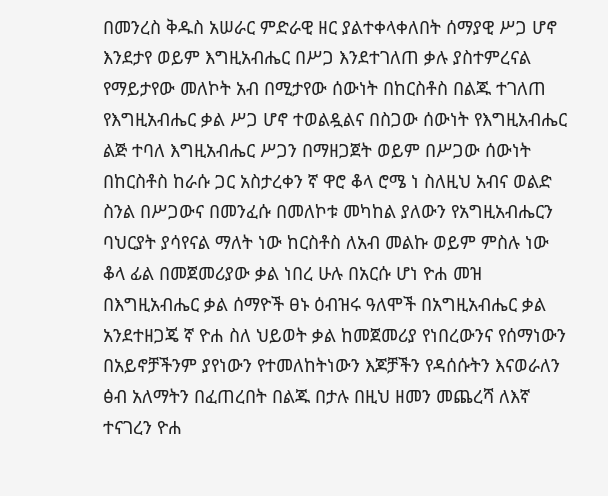በመንረስ ቅዱስ አሠራር ምድራዊ ዘር ያልተቀላቀለበት ሰማያዊ ሥጋ ሆኖ እንደታየ ወይም እግዚአብሔር በሥጋ እንደተገለጠ ቃሉ ያስተምረናል የማይታየው መለኮት አብ በሚታየው ሰውነት በከርስቶስ በልጁ ተገለጠ የእግዚአብሔር ቃል ሥጋ ሆኖ ተወልዷልና በስጋው ሰውነት የእግዚአብሔር ልጅ ተባለ እግዚአብሔር ሥጋን በማዘጋጀት ወይም በሥጋው ሰውነት በከርስቶስ ከራሱ ጋር አስታረቀን ኛ ዋሮ ቆላ ሮሜ ነ ስለዚህ አብና ወልድ ስንል በሥጋውና በመንፈሱ በመለኮቱ መካከል ያለውን የአግዚአብሔርን ባህርያት ያሳየናል ማለት ነው ከርስቶስ ለአብ መልኩ ወይም ምስሉ ነው ቆላ ፊል በመጀመሪያው ቃል ነበረ ሁሉ በአርሱ ሆነ ዮሐ መዝ በእግዚአብሔር ቃል ሰማዮች ፀኑ ዕብዝሩ ዓለሞች በአግዚአብሔር ቃል አንደተዘጋጄ ኛ ዮሐ ስለ ህይወት ቃል ከመጀመሪያ የነበረውንና የሰማነውን በአይኖቻችንም ያየነውን የተመለከትነውን እጆቻችን የዳሰሱትን እናወራለን ፅብ አለማትን በፈጠረበት በልጁ በታሉ በዚህ ዘመን መጨረሻ ለእኛ ተናገረን ዮሐ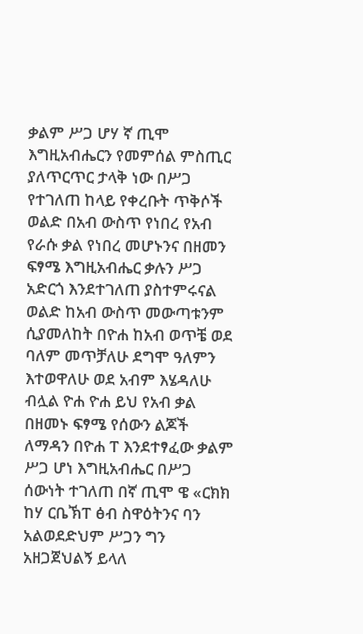ቃልም ሥጋ ሆሃ ኛ ጢሞ እግዚአብሔርን የመምሰል ምስጢር ያለጥርጥር ታላቅ ነው በሥጋ የተገለጠ ከላይ የቀረቡት ጥቅሶች ወልድ በአብ ውስጥ የነበረ የአብ የራሱ ቃል የነበረ መሆኑንና በዘመን ፍፃሜ እግዚአብሔር ቃሉን ሥጋ አድርጎ እንደተገለጠ ያስተምሩናል ወልድ ከአብ ውስጥ መውጣቱንም ሲያመለከት በዮሐ ከአብ ወጥቼ ወደ ባለም መጥቻለሁ ደግሞ ዓለምን እተወዋለሁ ወደ አብም እሄዳለሁ ብሏል ዮሐ ዮሐ ይህ የአብ ቃል በዘመኑ ፍፃሜ የሰውን ልጆች ለማዳን በዮሐ ፐ እንደተፃፈው ቃልም ሥጋ ሆነ እግዚአብሔር በሥጋ ሰውነት ተገለጠ በኛ ጢሞ ዌ «ርክክ ከሃ ርቤኽፐ ፅብ ስዋዕትንና ባን አልወደድህም ሥጋን ግን አዘጋጀህልኝ ይላለ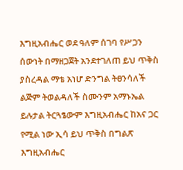እግዚአብሔር ወደ ዓለም ሰገባ የሥጋን ሰውነት በማዘጋጀት አንደተገለጠ ይህ ጥቅስ ያስረዳል ማቴ አነሆ ድንግል ትፀንሳለች ልጅም ትወልዳለች ስሙንም አማኑኤል ይሉታል ትርጓፄውም እግዚአብሔር ከአና ጋር የሚል ነው ኢሳ ይህ ጥቅስ በግልጽ እግዚአብሔር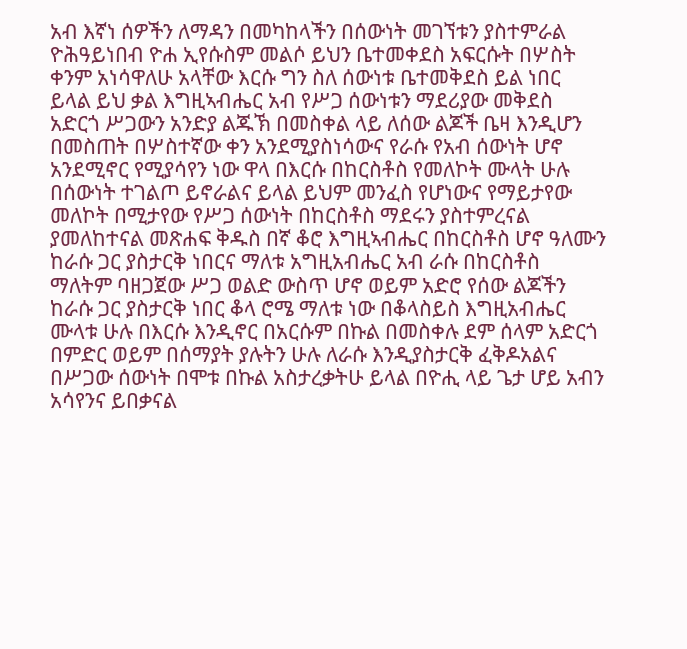አብ እኛነ ሰዎችን ለማዳን በመካከላችን በሰውነት መገኘቱን ያስተምራል ዮሕዓይነበብ ዮሐ ኢየሱስም መልሶ ይህን ቤተመቀደስ አፍርሱት በሦስት ቀንም አነሳዋለሁ አላቸው እርሱ ግን ስለ ሰውነቱ ቤተመቅደስ ይል ነበር ይላል ይህ ቃል እግዚኣብሔር አብ የሥጋ ሰውነቱን ማደሪያው መቅደስ አድርጎ ሥጋውን አንድያ ልጁኽ በመስቀል ላይ ለሰው ልጆች ቤዛ እንዲሆን በመስጠት በሦስተኛው ቀን አንደሚያስነሳውና የራሱ የአብ ሰውነት ሆኖ አንደሚኖር የሚያሳየን ነው ዋላ በእርሱ በከርስቶስ የመለኮት ሙላት ሁሉ በሰውነት ተገልጦ ይኖራልና ይላል ይህም መንፈስ የሆነውና የማይታየው መለኮት በሚታየው የሥጋ ሰውነት በከርስቶስ ማደሩን ያስተምረናል ያመለከተናል መጽሐፍ ቅዱስ በኛ ቆሮ እግዚኣብሔር በከርስቶስ ሆኖ ዓለሙን ከራሱ ጋር ያስታርቅ ነበርና ማለቱ አግዚአብሔር አብ ራሱ በከርስቶስ ማለትም ባዘጋጀው ሥጋ ወልድ ውስጥ ሆኖ ወይም አድሮ የሰው ልጆችን ከራሱ ጋር ያስታርቅ ነበር ቆላ ሮሜ ማለቱ ነው በቆላስይስ እግዚአብሔር ሙላቱ ሁሉ በእርሱ እንዲኖር በአርሱም በኩል በመስቀሉ ደም ሰላም አድርጎ በምድር ወይም በሰማያት ያሉትን ሁሉ ለራሱ እንዲያስታርቅ ፈቅዶአልና በሥጋው ሰውነት በሞቱ በኩል አስታረቃትሁ ይላል በዮሒ ላይ ጌታ ሆይ አብን አሳየንና ይበቃናል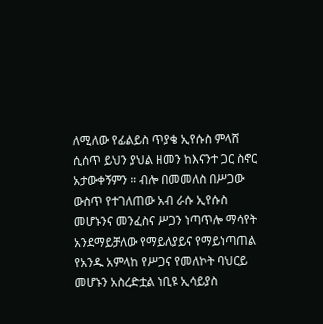ለሚለው የፊልይስ ጥያቄ ኢየሱስ ምላሸ ሲሰጥ ይህን ያህል ዘመን ከእናንተ ጋር ስኖር አታውቀኝምን ። ብሎ በመመለስ በሥጋው ውስጥ የተገለጠው አብ ራሱ ኢየሱስ መሆኑንና መንፈስና ሥጋን ነጣጥሎ ማሳየት አንደማይቻለው የማይለያይና የማይነጣጠል የአንዱ አምላከ የሥጋና የመለኮት ባህርይ መሆኑን አስረድቷል ነቢዩ ኢሳይያስ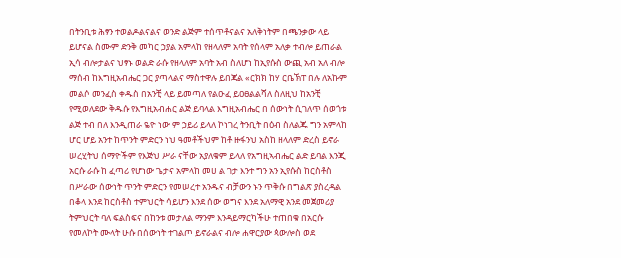በትንቢቱ ሕፃን ተወልዶልናልና ወንድ ልጅም ተሰጥቶናልና አለቅነትም በጫንቃው ላይ ይሆናል ስሙም ድንቅ መካር ኃያል አምላከ የዘላለም አባት የሰላም አለቃ ተብሎ ይጠራል ኢሳ ብሎታልና ህፃኑ ወልድ ራሱ የዘላለም አባት አብ ስለሆነ ከኢየሱስ ውጪ አብ አለ ብሎ ማሰብ ከእግዚአብሔር ጋር ያጣላልና ማስተዋሉ ይበጃል «ርክክ ከሃ ርቤኽፐ በሉ ለአኩም መልሶ መንፈስ ቀዱስ በአንቺ ላይ ይመጣለ የልዑፈ ይዐፀልልሻለ ስለዚህ ከአንቺ የሚወለደው ቅዱሱ የእግዚአብሐር ልጅ ይባላል እግዚአብሔር በ ሰውነት ሲገለጥ ሰወጎቱ ልጅ ተብ በለ እንዲጠራ ዬዮ ነው ም ኃይሪ ይላለ ኮነገረ ትንቢት በዕብ ስለልጁ ግን አምላከ ሆር ሆይ አንተ ከጥንት ምድርን ነህ ዓመቶችህም ከቶ ዙፋንህ አስከ ዘላለም ድረስ ይኖራ ሠረሂትህ ሰማዮችም የእጅህ ሥራ ናቸው አያለቁም ይላለ የአግዚኣብሔር ልድ ይባል እንጂ አርሱ ራሱ ከ ፈጣሪ የሆነው ጌታና አምላከ መሀ ል ገታ እንተ ግን አን ኢየሱስ ከርስቶስ በሥራው ሰውነት ጥንት ምድርን የመሠረተ አንዱና ብቻውን ኑን ጥቅሱ በግልጽ ያስረዳል በቆላ እንደ ከርስቶስ ተምህርት ሳይሆን እንደ ሰው ወግና እንደ አለማዊ አንደ መጀመሪያ ትምህርት ባለ ፍልስፍና በከንቱ መታለል ማንም እንዳይማርካችሁ ተጠበቁ በአርሱ የመለኮት ሙላት ሁሱ በሰውነት ተገልጦ ይኖራልና ብሎ ሐዋርያው ጳውሎስ ወደ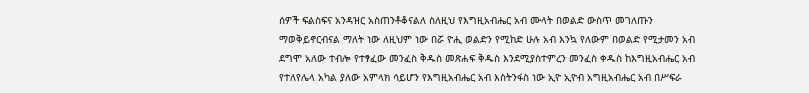ሰዎች ፍልስፍና አንዳዝር አስጠንቶቆናልለ ስለዚህ የእግዚአብሔር አብ ሙላት በወልድ ውስጥ መገለጡን ማወቅይኖርብናል ማለት ነው ለዚህም ነው በሯ ዮሒ ወልድን የሚከድ ሁሉ አብ እንኳ የለውም በወልድ የሚታመን አብ ደግሞ አለው ተብሎ የተፃፈው መንፈስ ቅዱስ መጽሐፍ ቅዱስ እንደሚያስተምረን መንፈስ ቀዱስ ከእግዚአብሔር አብ የተለየሌላ አካል ያለው አምላክ ሳይሆን የእግዚአብሔር አብ እስትንፋስ ነው ኢዮ ኢዮብ አግዚአብሔር አብ በሥፍራ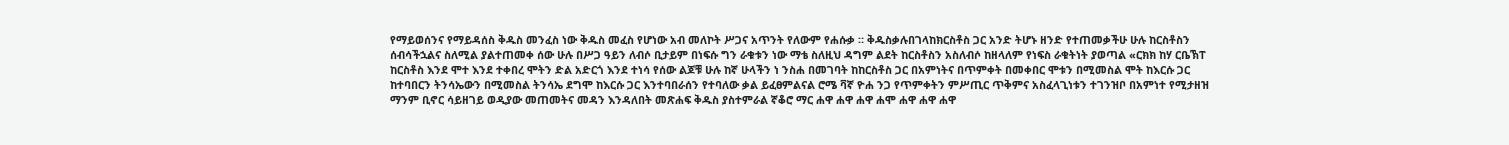የማይወሰንና የማይዳሰስ ቅዱስ መንፈስ ነው ቅዱስ መፈስ የሆነው አብ መለኮት ሥጋና አጥንት የለውም የሐሱቃ ። ቅዱስቃሉበገላከክርስቶስ ጋር አንድ ትሆኑ ዘንድ የተጠመቃችሁ ሁሉ ከርስቶስን ሰብሳችኋልና ስለሚል ያልተጠመቀ ሰው ሁሉ በሥጋ ዓይን ለብሶ ቢታይም በነፍሱ ግን ራቁቱን ነው ማቴ ስለዚህ ዳግም ልደት ከርስቶስን አስለብሶ ከዘላለም የነፍስ ራቁትነት ያወጣል «ርክክ ከሃ ርቤኽፐ ከርስቶስ እንደ ሞተ እንደ ተቀበረ ሞትን ድል አድርጎ እንደ ተነሳ የሰው ልጆቹ ሁሉ ከኛ ሁላችን ነ ንስሐ በመገባት ከከርስቶስ ጋር በአምነትና በጥምቀት በመቀበር ሞቱን በሚመስል ሞት ከእርሱ ጋር ከተባበርን ትንሳኤውን በሚመስል ትንሳኤ ደግሞ ከእርሱ ጋር እንተባበራሰን የተባለው ቃል ይፈፀምልናል ሮሜ ቫኛ ዮሐ ንጋ የጥምቀትን ምሥጢር ጥቅምና አስፈላጊነቱን ተገንዝቦ በአምነተ የሚታዘዝ ማንም ቢኖር ሳይዘገይ ወዲያው መጠመትና መዳን እንዳለበት መጽሐፍ ቅዱስ ያስተምራል ኛቆሮ ማር ሐዋ ሐዋ ሐዋ ሐሞ ሐዋ ሐዋ ሐዋ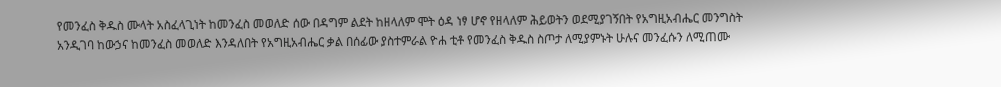የመንፈስ ቅዱስ ሙላት አስፈላጊነት ከመንፈስ መወለድ ሰው በዳግም ልደት ከዘላለም ሞት ዕዳ ነፃ ሆኖ የዘላለም ሕይወትን ወደሚያገኝበት የአግዚአብሔር መንግስት አንዲገባ ከውኃና ከመንፈስ መወለድ እንዳለበት የአግዚአብሔር ቃል በሰፊው ያስተምራል ዮሐ ቲቶ የመንፈስ ቅዱስ ስጦታ ለሚያምኑት ሁሉና መንፈሱን ለሚጠሙ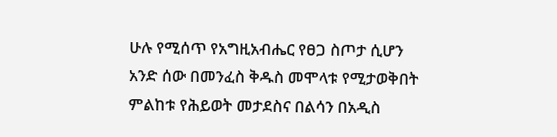ሁሉ የሚሰጥ የአግዚአብሔር የፀጋ ስጦታ ሲሆን አንድ ሰው በመንፈስ ቅዱስ መሞላቱ የሚታወቅበት ምልከቱ የሕይወት መታደስና በልሳን በአዲስ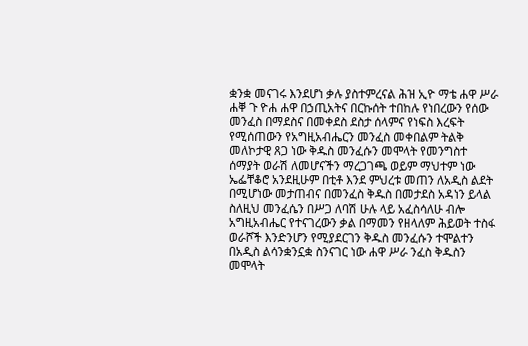ቋንቋ መናገሩ እንደሆነ ቃሉ ያስተምረናል ሕዝ ኢዮ ማቴ ሐዋ ሥራ ሐቐ ጉ ዮሐ ሐዋ በኃጢአትና በርኩሰት ተበከሉ የነበረውን የሰው መንፈስ በማደስና በመቀደስ ደስታ ሰላምና የነፍስ እረፍት የሚሰጠውን የአግዚአብሔርን መንፈስ መቀበልም ትልቅ መለኮታዊ ጸጋ ነው ቅዱስ መንፈሱን መሞላት የመንግስተ ሰማያት ወራሽ ለመሆናችን ማረጋገጫ ወይም ማህተም ነው ኤፌቸቆሮ አንደዚሁም በቲቶ እንደ ምህረቱ መጠን ለአዲስ ልደት በሚሆነው መታጠብና በመንፈስ ቅዱስ በመታደስ አዳነን ይላል ስለዚህ መንፈሴን በሥጋ ለባሽ ሁሉ ላይ አፈስሳለሁ ብሎ አግዚአብሔር የተናገረውን ቃል በማመን የዘላለም ሕይወት ተስፋ ወራሾች እንድንሆን የሚያደርገን ቅዱስ መንፈሱን ተሞልተን በአዲስ ልሳንቋንኗቋ ስንናገር ነው ሐዋ ሥራ ንፈስ ቅዱስን መሞላት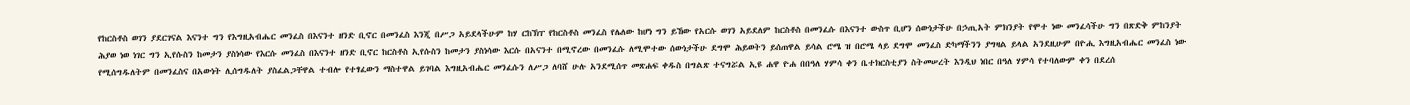የከርስቶስ ወገን ያደርገናል እናንተ ግን የእግዚአብሔር መንፈስ በእናንተ ዘንድ ቢኖር በመንፈስ እንጂ በሥጋ አይደላችሁም ከሃ ርከኽፐ የከርስቶስ መንፈስ የሌለው ከሆነ ግን ይኸው የአርሱ ወገን አይደለም ከርስቶስ በመንፈሱ በእናንተ ውስጥ ቢሆን ሰውነታችሁ በኃጢአት ምክንያት የሞተ ነው መንፈሳችሁ ግን በጽድቅ ምከንያት ሕያወ ነወ ነገር ግን ኢየሱስን ከመታን ያስነሳው የእርሱ መንፈስ በእናንተ ዘንድ ቢኖር ከርስቶስ ኢየሱስን ከመታን ያስነሳው እርሱ በአናንተ በሚኖረው በመንፈሱ ለሚሞተው ሰውነታችሁ ደግሞ ሕይወትን ይሰጠዋል ይሳል ሮሜ ዝ በሮሜ ላይ ደግሞ መንፈስ ድካማችንን ያግዛል ይላል አንደዚሁም በዮሒ እግዚአብሔር መንፈስ ነው የሚሰግዱለትም በመንፈስና በአውነት ሊሰግዱለት ያስፈልጋቸዋል ተብሎ የተፃፈውን ማስተዋል ይገባል እግዚአብሔር መንፈሱን ለሥጋ ለባሸ ሁሉ አንደሚሰጥ መጽሐፍ ቀዱስ በግልጽ ተናግሯል ኢዩ ሐዋ ዮሐ በበዓለ ሃምሳ ቀን ቤተክርስቲያን ስትመሠረት እንዲህ ነበር በዓለ ሃምሳ የተባለውም ቀን በደረሰ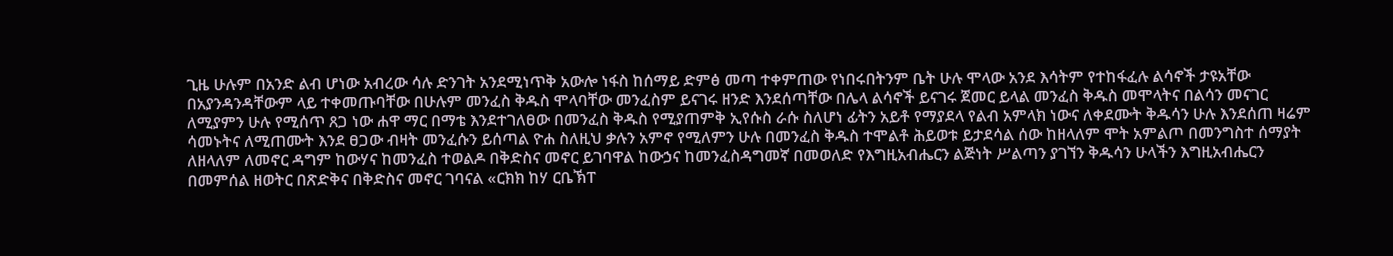ጊዜ ሁሉም በአንድ ልብ ሆነው አብረው ሳሉ ድንገት አንደሚነጥቅ አውሎ ነፋስ ከሰማይ ድምፅ መጣ ተቀምጠው የነበሩበትንም ቤት ሁሉ ሞላው አንደ እሳትም የተከፋፈሉ ልሳኖች ታዩአቸው በአያንዳንዳቸውም ላይ ተቀመጡባቸው በሁሉም መንፈስ ቅዱስ ሞላባቸው መንፈስም ይናገሩ ዘንድ እንደሰጣቸው በሌላ ልሳኖች ይናገሩ ጀመር ይላል መንፈስ ቅዱስ መሞላትና በልሳን መናገር ለሚያምን ሁሉ የሚሰጥ ጸጋ ነው ሐዋ ማር በማቴ እንደተገለፀው በመንፈስ ቅዱስ የሚያጠምቅ ኢየሱስ ራሱ ስለሆነ ፊትን አይቶ የማያደላ የልብ አምላክ ነውና ለቀደሙት ቅዱሳን ሁሉ እንደሰጠ ዛሬም ሳመኑትና ለሚጠሙት እንደ ፀጋው ብዛት መንፈሱን ይሰጣል ዮሐ ስለዚህ ቃሉን አምኖ የሚለምን ሁሉ በመንፈስ ቅዱስ ተሞልቶ ሕይወቱ ይታደሳል ሰው ከዘላለም ሞት አምልጦ በመንግስተ ሰማያት ለዘላለም ለመኖር ዳግም ከውሃና ከመንፈስ ተወልዶ በቅድስና መኖር ይገባዋል ከውኃና ከመንፈስዳግመኛ በመወለድ የእግዚአብሔርን ልጅነት ሥልጣን ያገኘን ቅዱሳን ሁላችን እግዚአብሔርን በመምሰል ዘወትር በጽድቅና በቅድስና መኖር ገባናል «ርክክ ከሃ ርቤኽፐ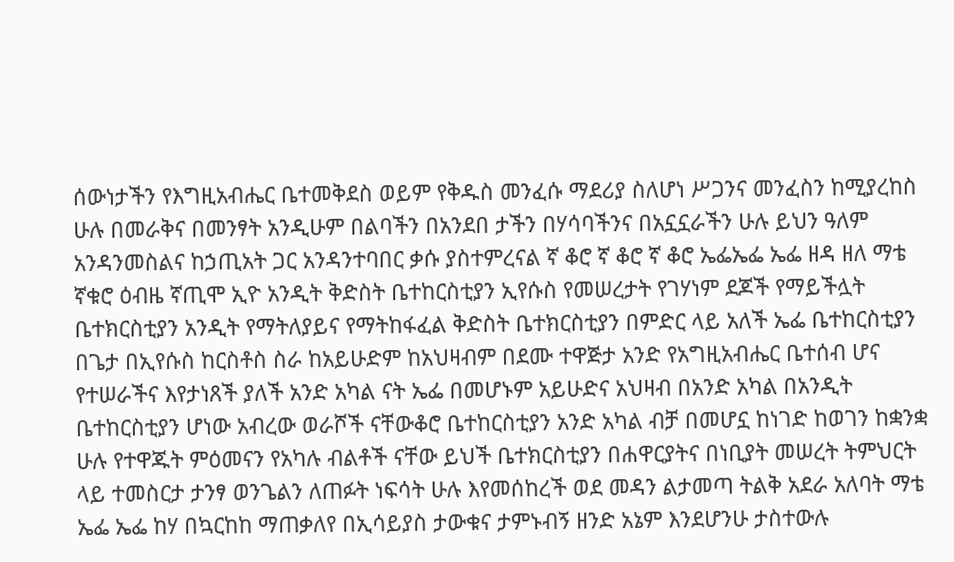ሰውነታችን የእግዚአብሔር ቤተመቅደስ ወይም የቅዱስ መንፈሱ ማደሪያ ስለሆነ ሥጋንና መንፈስን ከሚያረከስ ሁሉ በመራቅና በመንፃት አንዲሁም በልባችን በአንደበ ታችን በሃሳባችንና በአኗኗራችን ሁሉ ይህን ዓለም አንዳንመስልና ከኃጢአት ጋር አንዳንተባበር ቃሱ ያስተምረናል ኛ ቆሮ ኛ ቆሮ ኛ ቆሮ ኤፌኤፌ ኤፌ ዘዳ ዘለ ማቴ ኛቁሮ ዕብዜ ኛጢሞ ኢዮ አንዲት ቅድስት ቤተከርስቲያን ኢየሱስ የመሠረታት የገሃነም ደጆች የማይችሏት ቤተክርስቲያን አንዲት የማትለያይና የማትከፋፈል ቅድስት ቤተክርስቲያን በምድር ላይ አለች ኤፌ ቤተከርስቲያን በጌታ በኢየሱስ ከርስቶስ ስራ ከአይሁድም ከአህዛብም በደሙ ተዋጅታ አንድ የአግዚአብሔር ቤተሰብ ሆና የተሠራችና እየታነጸች ያለች አንድ አካል ናት ኤፌ በመሆኑም አይሁድና አህዛብ በአንድ አካል በአንዲት ቤተከርስቲያን ሆነው አብረው ወራሾች ናቸውቆሮ ቤተከርስቲያን አንድ አካል ብቻ በመሆኗ ከነገድ ከወገን ከቋንቋ ሁሉ የተዋጁት ምዕመናን የአካሉ ብልቶች ናቸው ይህች ቤተክርስቲያን በሐዋርያትና በነቢያት መሠረት ትምህርት ላይ ተመስርታ ታንፃ ወንጌልን ለጠፉት ነፍሳት ሁሉ እየመሰከረች ወደ መዳን ልታመጣ ትልቅ አደራ አለባት ማቴ ኤፌ ኤፌ ከሃ በኳርከከ ማጠቃለየ በኢሳይያስ ታውቁና ታምኑብኝ ዘንድ አኔም እንደሆንሁ ታስተውሉ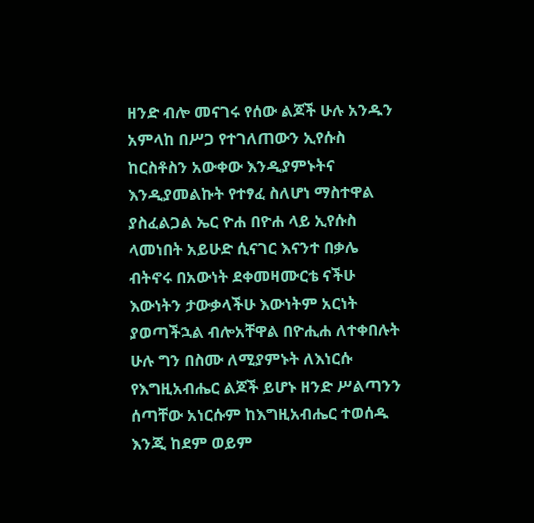ዘንድ ብሎ መናገሩ የሰው ልጆች ሁሉ አንዱን አምላከ በሥጋ የተገለጠውን ኢየሱስ ከርስቶስን አውቀው እንዲያምኑትና እንዲያመልኩት የተፃፈ ስለሆነ ማስተዋል ያስፈልጋል ኤር ዮሐ በዮሐ ላይ ኢየሱስ ላመነበት አይሁድ ሲናገር እናንተ በቃሌ ብትኖሩ በአውነት ደቀመዛሙርቴ ናችሁ እውነትን ታውቃላችሁ እውነትም አርነት ያወጣችኋል ብሎአቸዋል በዮሒሐ ለተቀበሉት ሁሉ ግን በስሙ ለሚያምኑት ለእነርሱ የእግዚአብሔር ልጆች ይሆኑ ዘንድ ሥልጣንን ሰጣቸው አነርሱም ከእግዚአብሔር ተወሰዱ እንጂ ከደም ወይም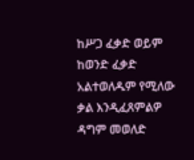ከሥጋ ፈቃድ ወይም ከወንድ ፈቃድ አልተወለዱም የሚለው ቃል እንዲፈጸምልዎ ዳግም መወለድ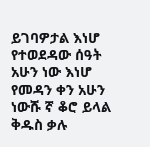ይገባዎታል እነሆ የተወደዳው ሰዓት አሁን ነው እነሆ የመዳን ቀን አሁን ነውሹ ኛ ቆሮ ይላል ቅዱስ ቃሉ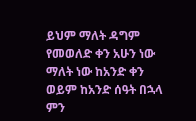ይህም ማለት ዳግም የመወለድ ቀን አሁን ነው ማለት ነው ከአንድ ቀን ወይም ከአንድ ሰዓት በኋላ ምን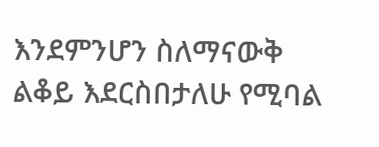እንደምንሆን ስለማናውቅ ልቆይ እደርስበታለሁ የሚባል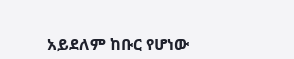አይደለም ከቡር የሆነው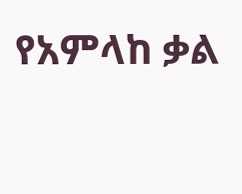የአምላከ ቃል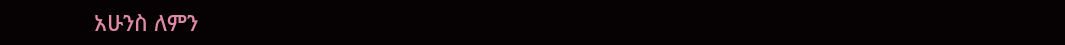አሁንስ ለምን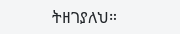ትዘገያለህ።